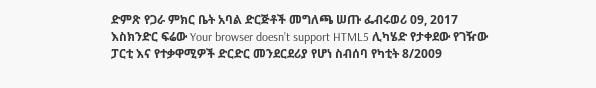ድምጽ የጋራ ምክር ቤት አባል ድርጅቶች መግለጫ ሠጡ ፌብሩወሪ 09, 2017 እስክንድር ፍሬው Your browser doesn’t support HTML5 ሊካሄድ የታቀደው የገዥው ፓርቲ እና የተቃዋሚዎች ድርድር መንደርደሪያ የሆነ ስብሰባ የካቲት 8/2009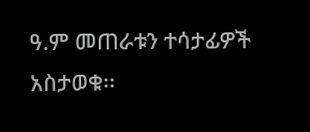ዓ.ም መጠራቱን ተሳታፊዎች አስታወቁ፡፡